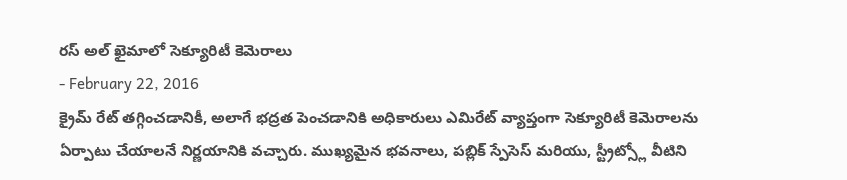రస్ అల్ ఖైమాలో సెక్యూరిటీ కెమెరాలు
- February 22, 2016
క్రైమ్ రేట్ తగ్గించడానికీ, అలాగే భద్రత పెంచడానికి అధికారులు ఎమిరేట్ వ్యాప్తంగా సెక్యూరిటీ కెమెరాలను ఏర్పాటు చేయాలనే నిర్ణయానికి వచ్చారు. ముఖ్యమైన భవనాలు, పబ్లిక్ స్పేసెస్ మరియు, స్ట్రీట్స్లో వీటిని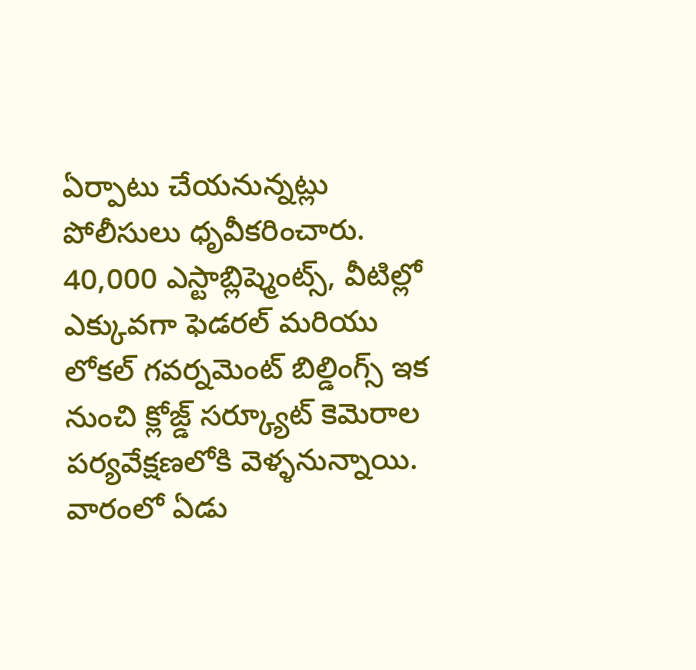ఏర్పాటు చేయనున్నట్లు పోలీసులు ధృవీకరించారు. 40,000 ఎస్టాబ్లిష్మెంట్స్, వీటిల్లో ఎక్కువగా ఫెడరల్ మరియు లోకల్ గవర్నమెంట్ బిల్డింగ్స్ ఇక నుంచి క్లోజ్డ్ సర్క్యూట్ కెమెరాల పర్యవేక్షణలోకి వెళ్ళనున్నాయి. వారంలో ఏడు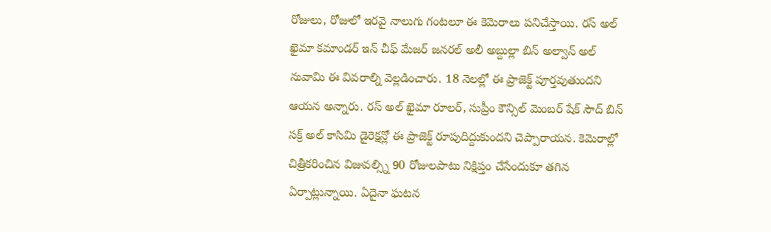రోజులు, రోజులో ఇరవై నాలుగు గంటలూ ఈ కెమెరాలు పనిచేస్తాయి. రస్ అల్ ఖైమా కమాండర్ ఇన్ చీఫ్ మేజర్ జనరల్ అలీ అబ్దుల్లా బిన్ అల్వాన్ అల్ నువామి ఈ వివరాల్ని వెల్లడించారు. 18 నెలల్లో ఈ ప్రాజెక్ట్ పూర్తవుతుందని ఆయన అన్నారు. రస్ అల్ ఖైమా రూలర్, సుప్రీం కౌన్సిల్ మెంబర్ షేక్ సౌద్ బిన్ సక్ర్ అల్ కాసిమి డైరెక్షన్లో ఈ ప్రాజెక్ట్ రూపుదిద్దుకుందని చెప్పారాయన. కెమెరాల్లో చిత్రీకరించిన విజువల్స్ని 90 రోజులపాటు నిక్షిప్తం చేసేందుకూ తగిన ఏర్పాట్లున్నాయి. ఏదైనా ఘటన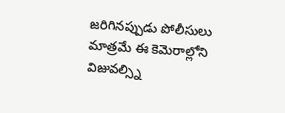జరిగినప్పుడు పోలీసులు మాత్రమే ఈ కెమెరాల్లోని విజువల్స్ని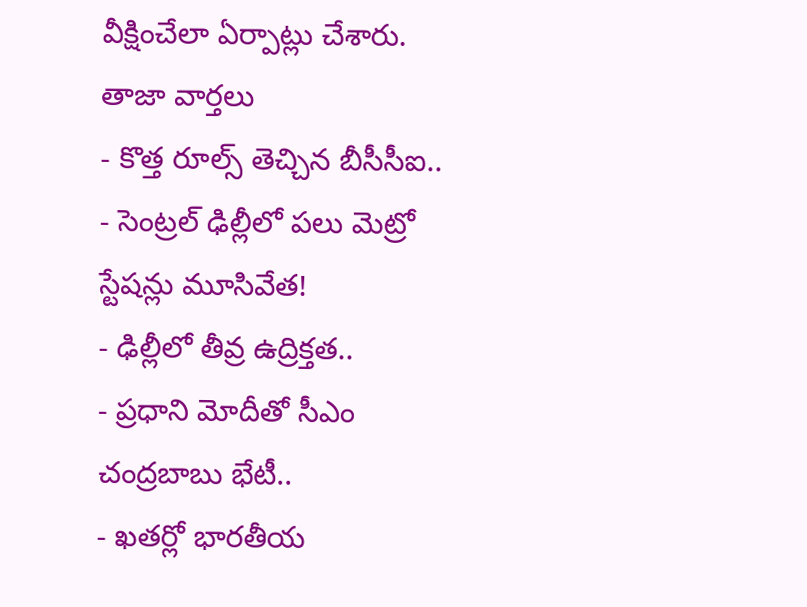వీక్షించేలా ఏర్పాట్లు చేశారు.
తాజా వార్తలు
- కొత్త రూల్స్ తెచ్చిన బీసీసీఐ..
- సెంట్రల్ ఢిల్లీలో పలు మెట్రో స్టేషన్లు మూసివేత!
- ఢిల్లీలో తీవ్ర ఉద్రిక్తత..
- ప్రధాని మోదీతో సీఎం చంద్రబాబు భేటీ..
- ఖతర్లో భారతీయ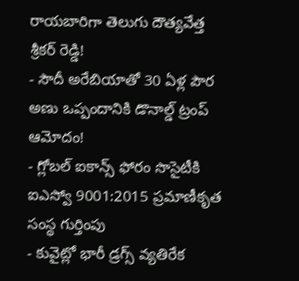రాయబారిగా తెలుగు దౌత్యవేత్త శ్రీకర్ రెడ్డి!
- సౌదీ అరేబియాతో 30 ఏళ్ల పౌర అణు ఒప్పందానికి డొనాల్డ్ ట్రంప్ ఆమోదం!
- గ్లోబల్ ఐకాన్స్ ఫోరం సొసైటీకి ఐఎస్వో 9001:2015 ప్రమాణీకృత సంస్థ గుర్తింపు
- కువైట్లో భారీ డ్రగ్స్ వ్యతిరేక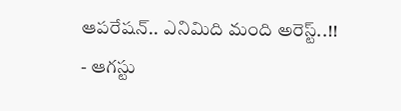ఆపరేషన్.. ఎనిమిది మంది అరెస్ట్..!!
- ఆగస్టు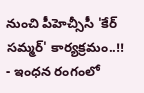నుంచి పీహెచ్సీసీ 'కేర్ సమ్మర్' కార్యక్రమం..!!
- ఇంధన రంగంలో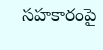సహకారంపై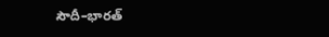సౌదీ–భారత్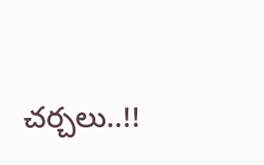చర్చలు..!!